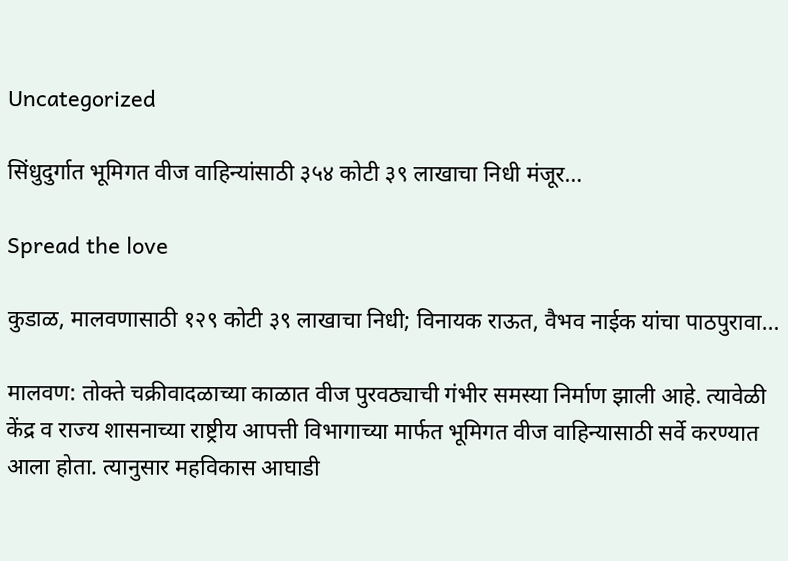Uncategorized

सिंधुदुर्गात भूमिगत वीज वाहिन्यांसाठी ३५४ कोटी ३९ लाखाचा निधी मंजूर…

Spread the love

कुडाळ, मालवणासाठी १२९ कोटी ३९ लाखाचा निधी; विनायक राऊत, वैभव नाईक यांचा पाठपुरावा…

मालवण: तोक्ते चक्रीवादळाच्या काळात वीज पुरवठ्याची गंभीर समस्या निर्माण झाली आहे. त्यावेळी केंद्र व राज्य शासनाच्या राष्ट्रीय आपत्ती विभागाच्या मार्फत भूमिगत वीज वाहिन्यासाठी सर्वे करण्यात आला होता. त्यानुसार महविकास आघाडी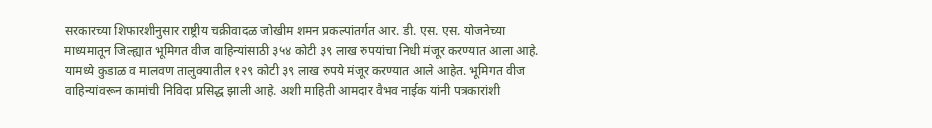सरकारच्या शिफारशीनुसार राष्ट्रीय चक्रीवादळ जोखीम शमन प्रकल्पांतर्गत आर. डी. एस. एस. योजनेच्या माध्यमातून जिल्ह्यात भूमिगत वीज वाहिन्यांसाठी ३५४ कोटी ३९ लाख रुपयांचा निधी मंजूर करण्यात आला आहे. यामध्ये कुडाळ व मालवण तालुक्यातील १२९ कोटी ३९ लाख रुपये मंजूर करण्यात आले आहेत. भूमिगत वीज वाहिन्यांवरून कामांची निविदा प्रसिद्ध झाली आहे. अशी माहिती आमदार वैभव नाईक यांनी पत्रकारांशी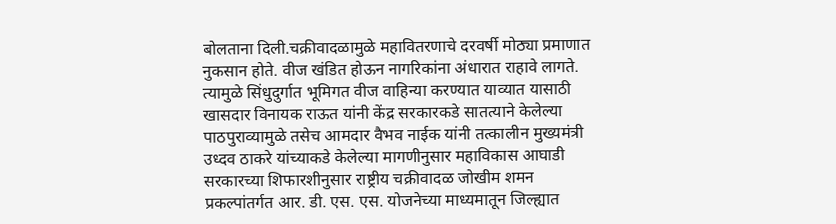बोलताना दिली.चक्रीवादळामुळे महावितरणाचे दरवर्षी मोठ्या प्रमाणात नुकसान होते. वीज खंडित होऊन नागरिकांना अंधारात राहावे लागते. त्यामुळे सिंधुदुर्गात भूमिगत वीज वाहिन्या करण्यात याव्यात यासाठी खासदार विनायक राऊत यांनी केंद्र सरकारकडे सातत्याने केलेल्या पाठपुराव्यामुळे तसेच आमदार वैभव नाईक यांनी तत्कालीन मुख्यमंत्री उध्दव ठाकरे यांच्याकडे केलेल्या मागणीनुसार महाविकास आघाडी सरकारच्या शिफारशीनुसार राष्ट्रीय चक्रीवादळ जोखीम शमन प्रकल्पांतर्गत आर. डी. एस. एस. योजनेच्या माध्यमातून जिल्ह्यात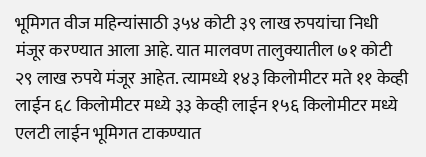भूमिगत वीज महिन्यांसाठी ३५४ कोटी ३९ लाख रुपयांचा निधी मंजूर करण्यात आला आहे. यात मालवण तालुक्यातील ७१ कोटी २९ लाख रुपये मंजूर आहेत. त्यामध्ये १४३ किलोमीटर मते ११ केव्ही लाईन ६८ किलोमीटर मध्ये ३३ केव्ही लाईन १५६ किलोमीटर मध्ये एलटी लाईन भूमिगत टाकण्यात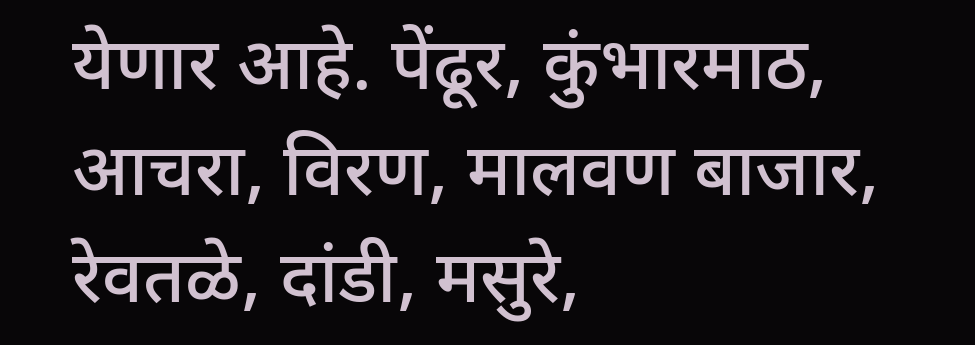येणार आहे. पेंढूर, कुंभारमाठ, आचरा, विरण, मालवण बाजार, रेवतळे, दांडी, मसुरे,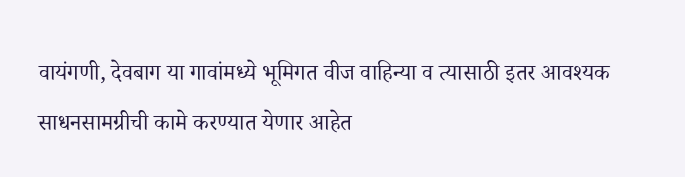वायंगणी, देवबाग या गावांमध्ये भूमिगत वीज वाहिन्या व त्यासाठी इतर आवश्यक साधनसामग्रीची कामे करण्यात येणार आहेत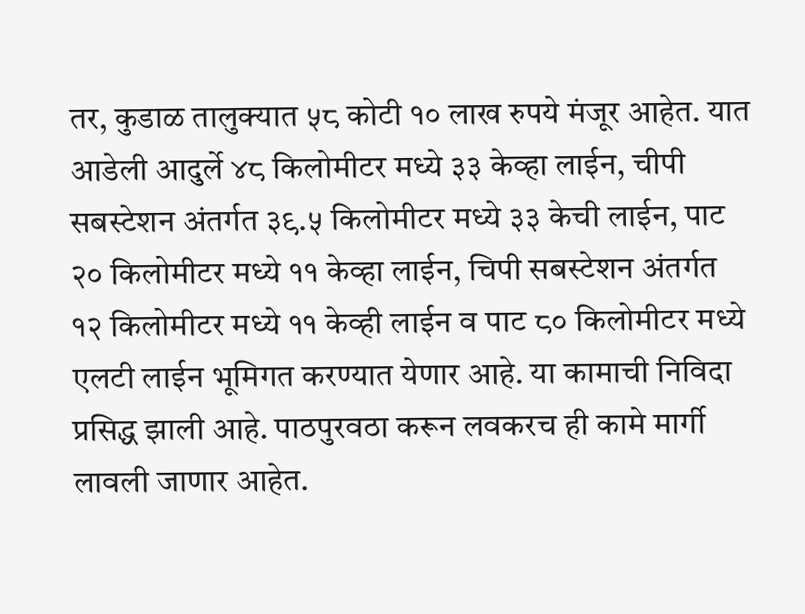तर, कुडाळ तालुक्यात ५८ कोटी १० लाख रुपये मंजूर आहेत. यात आडेली आदुर्ले ४८ किलोमीटर मध्ये ३३ केव्हा लाईन, चीपी सबस्टेशन अंतर्गत ३९.५ किलोमीटर मध्ये ३३ केची लाईन, पाट २० किलोमीटर मध्ये ११ केव्हा लाईन, चिपी सबस्टेशन अंतर्गत १२ किलोमीटर मध्ये ११ केव्ही लाईन व पाट ८० किलोमीटर मध्ये एलटी लाईन भूमिगत करण्यात येणार आहे. या कामाची निविदा प्रसिद्ध झाली आहे. पाठपुरवठा करून लवकरच ही कामे मार्गी लावली जाणार आहेत.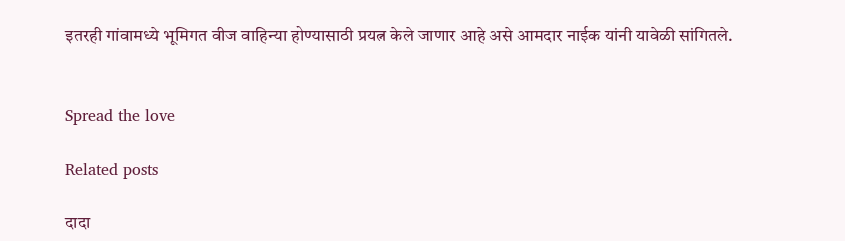इतरही गांवामध्ये भूमिगत वीज वाहिन्या होण्यासाठी प्रयत्न केले जाणार आहे असे आमदार नाईक यांनी यावेळी सांगितले.


Spread the love

Related posts

दादा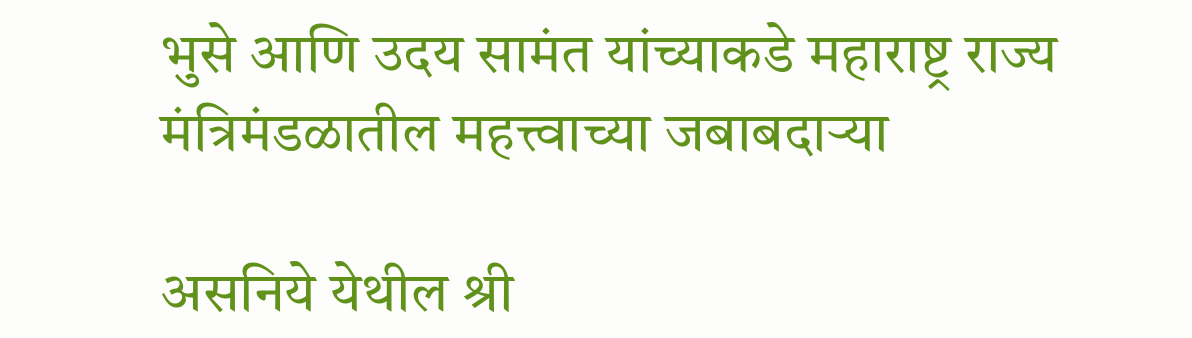भुसे आणि उदय सामंत यांच्याकडे महाराष्ट्र राज्य मंत्रिमंडळातील महत्त्वाच्या जबाबदाऱ्या

असनिये येथील श्री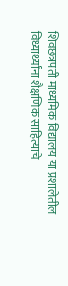शिवछत्रपती माध्यमिक विद्यालय या प्रशालेतील विध्यार्थ्यांना शैक्षणिक साहित्याचे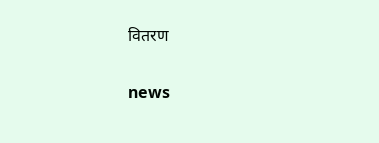वितरण

news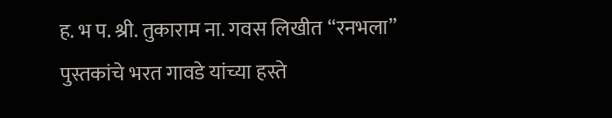ह. भ प. श्री. तुकाराम ना. गवस लिखीत “रनभला” पुस्तकांचे भरत गावडे यांच्या हस्ते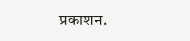प्रकाशन.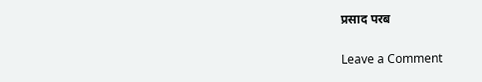प्रसाद परब

Leave a Comment